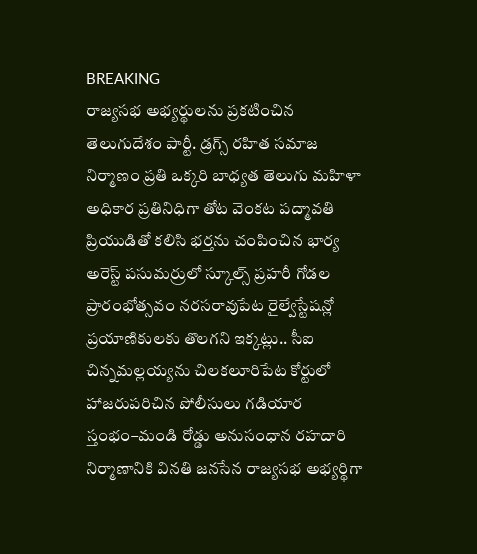BREAKING
రాజ్యసభ అభ్యర్థులను ప్రకటించిన తెలుగుదేశం పార్టీ. డ్రగ్స్ రహిత సమాజ నిర్మాణం ప్రతి ఒక్కరి బాధ్యత తెలుగు మహిళా అధికార ప్రతినిధిగా తోట వెంకట పద్మావతి ప్రియుడితో కలిసి భర్తను చంపించిన భార్య అరెస్ట్ పసుమర్రులో స్కూల్స్ ప్రహరీ గోడల ప్రారంభోత్సవం నరసరావుపేట రైల్వేస్టేషన్లో ప్రయాణికులకు తొలగని ఇక్కట్లు.. సీఐ చిన్నమల్లయ్యను చిలకలూరిపేట కోర్టులో హాజరుపరిచిన పోలీసులు గడియార స్తంభం–మండి రోడ్డు అనుసంధాన రహదారి నిర్మాణానికి వినతి జనసేన రాజ్యసభ అభ్యర్థిగా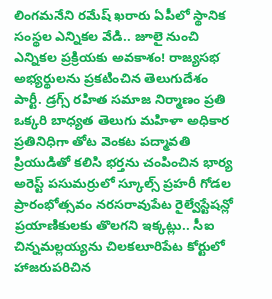లింగమనేని రమేష్ ఖరారు ఏపీలో స్థానిక సంస్థల ఎన్నికల వేడి.. జూలై నుంచి ఎన్నికల ప్రక్రియకు అవకాశం! రాజ్యసభ అభ్యర్థులను ప్రకటించిన తెలుగుదేశం పార్టీ. డ్రగ్స్ రహిత సమాజ నిర్మాణం ప్రతి ఒక్కరి బాధ్యత తెలుగు మహిళా అధికార ప్రతినిధిగా తోట వెంకట పద్మావతి ప్రియుడితో కలిసి భర్తను చంపించిన భార్య అరెస్ట్ పసుమర్రులో స్కూల్స్ ప్రహరీ గోడల ప్రారంభోత్సవం నరసరావుపేట రైల్వేస్టేషన్లో ప్రయాణికులకు తొలగని ఇక్కట్లు.. సీఐ చిన్నమల్లయ్యను చిలకలూరిపేట కోర్టులో హాజరుపరిచిన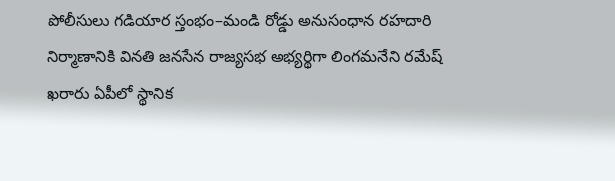పోలీసులు గడియార స్తంభం–మండి రోడ్డు అనుసంధాన రహదారి నిర్మాణానికి వినతి జనసేన రాజ్యసభ అభ్యర్థిగా లింగమనేని రమేష్ ఖరారు ఏపీలో స్థానిక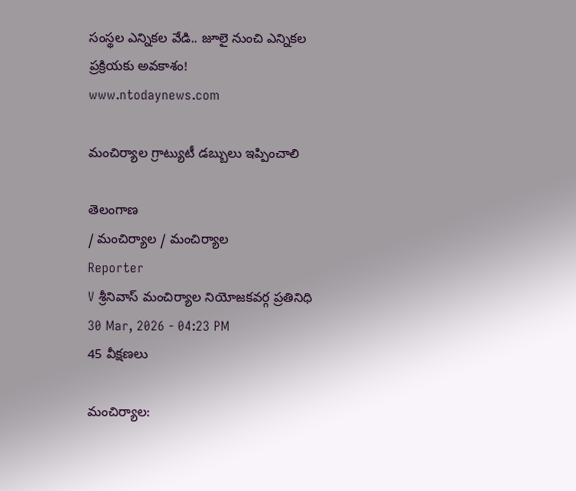సంస్థల ఎన్నికల వేడి.. జూలై నుంచి ఎన్నికల ప్రక్రియకు అవకాశం!
www.ntodaynews.com

మంచిర్యాల గ్రాట్యుటీ డబ్బులు ఇప్పించాలి

తెలంగాణ
/ మంచిర్యాల / మంచిర్యాల
Reporter
V శ్రీనివాస్ మంచిర్యాల నియోజకవర్గ ప్రతినిధి
30 Mar, 2026 - 04:23 PM
45 వీక్షణలు

మంచిర్యాల: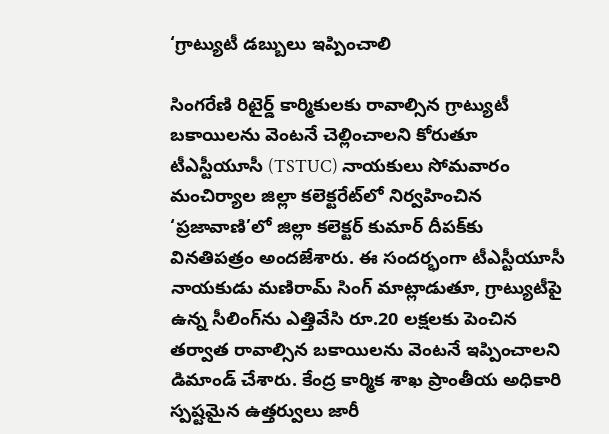‘గ్రాట్యుటీ డబ్బులు ఇప్పించాలి

సింగరేణి రిటైర్డ్ కార్మికులకు రావాల్సిన గ్రాట్యుటీ బకాయిలను వెంటనే చెల్లించాలని కోరుతూ టీఎస్టీయూసీ (TSTUC) నాయకులు సోమవారం మంచిర్యాల జిల్లా కలెక్టరేట్‌లో నిర్వహించిన ‘ప్రజావాణి’లో జిల్లా కలెక్టర్ కుమార్ దీపక్‌కు వినతిపత్రం అందజేశారు. ఈ సందర్భంగా టీఎస్టీయూసీ నాయకుడు మణిరామ్ సింగ్ మాట్లాడుతూ, గ్రాట్యుటీపై ఉన్న సీలింగ్‌ను ఎత్తివేసి రూ.20 లక్షలకు పెంచిన తర్వాత రావాల్సిన బకాయిలను వెంటనే ఇప్పించాలని డిమాండ్ చేశారు. కేంద్ర కార్మిక శాఖ ప్రాంతీయ అధికారి స్పష్టమైన ఉత్తర్వులు జారీ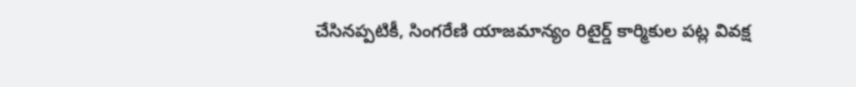చేసినప్పటికీ, సింగరేణి యాజమాన్యం రిటైర్డ్ కార్మికుల పట్ల వివక్ష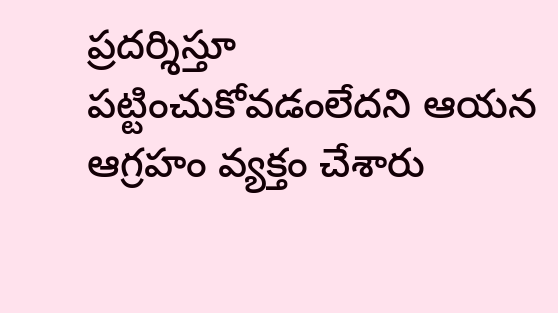ప్రదర్శిస్తూ పట్టించుకోవడంలేదని ఆయన ఆగ్రహం వ్యక్తం చేశారు